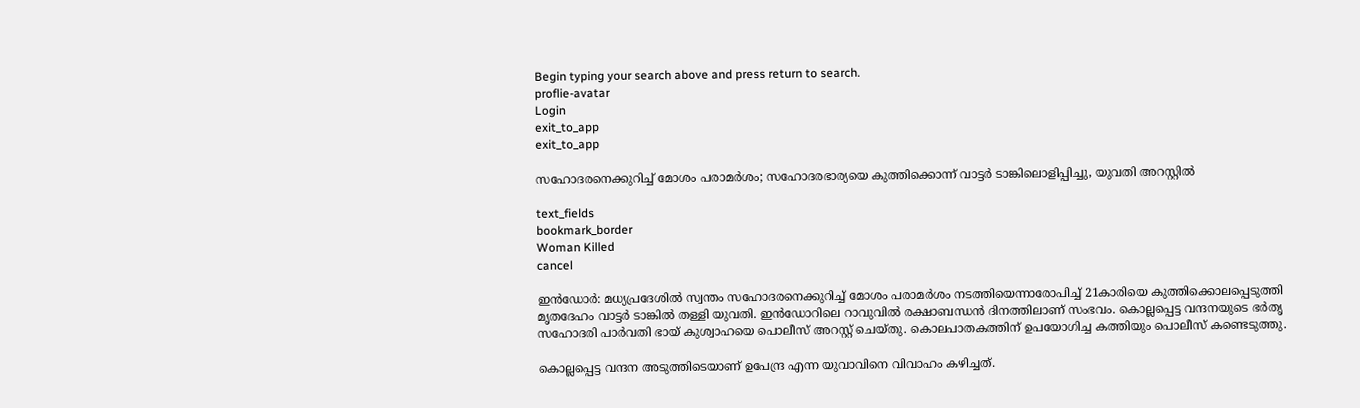Begin typing your search above and press return to search.
proflie-avatar
Login
exit_to_app
exit_to_app

സഹോദരനെക്കുറിച്ച് മോശം പരാമർശം; സഹോദരഭാര്യയെ കുത്തിക്കൊന്ന് വാട്ടർ ടാങ്കിലൊളിപ്പിച്ചു, യുവതി അറസ്റ്റിൽ

text_fields
bookmark_border
Woman Killed
cancel

ഇൻഡോർ: മധ്യപ്രദേശിൽ സ്വന്തം സഹോദരനെക്കുറിച്ച് മോശം പരാമർശം നടത്തിയെന്നാരോപിച്ച് 21കാരിയെ കുത്തിക്കൊലപ്പെടുത്തി മൃതദേഹം വാട്ടർ ടാങ്കിൽ തള്ളി യുവതി. ഇൻഡോറിലെ റാവുവിൽ രക്ഷാബന്ധൻ ദിനത്തിലാണ് സംഭവം. കൊല്ലപ്പെട്ട വന്ദനയുടെ ഭർതൃ സഹോദരി പാർവതി ഭായ് കുശ്വാഹയെ പൊലീസ് അറസ്റ്റ് ചെയ്തു. കൊലപാതകത്തിന് ഉപയോഗിച്ച കത്തിയും പൊലീസ് കണ്ടെടുത്തു.

കൊല്ലപ്പെട്ട വന്ദന അടുത്തിടെയാണ് ഉപേന്ദ്ര എന്ന യുവാവിനെ വിവാഹം കഴിച്ചത്.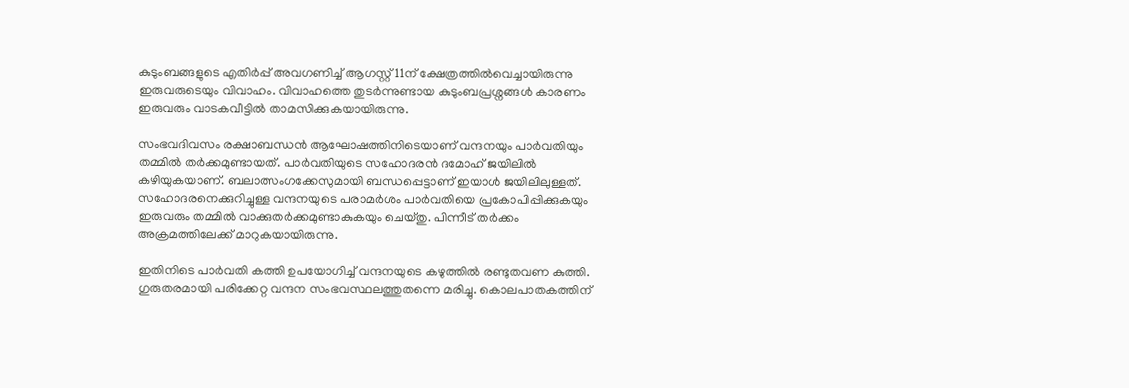കുടുംബങ്ങളുടെ എതിർപ്പ് അവഗണിച്ച് ആഗസ്റ്റ് 11ന് ക്ഷേത്രത്തിൽവെച്ചായിരുന്നു ഇരുവരുടെയും വിവാഹം. വിവാഹത്തെ തുടർന്നുണ്ടായ കുടുംബപ്രശ്നങ്ങൾ കാരണം ഇരുവരും വാടകവീട്ടിൽ താമസിക്കുകയായിരുന്നു.

സംഭവദിവസം രക്ഷാബന്ധൻ ആഘോഷത്തിനിടെയാണ് വന്ദനയും പാർവതിയും തമ്മിൽ തർക്കമുണ്ടായത്. പാർവതിയുടെ സഹോദരൻ ദമോഹ് ജയിലിൽ കഴിയുകയാണ്. ബലാത്സംഗക്കേസുമായി ബന്ധപ്പെട്ടാണ് ഇയാൾ ജയിലിലുള്ളത്. സഹോദരനെക്കുറിച്ചുള്ള വന്ദനയുടെ പരാമർശം പാർവതിയെ പ്രകോപിപ്പിക്കുകയും ഇരുവരും തമ്മിൽ വാക്കുതർക്കമുണ്ടാകുകയും ചെയ്തു. പിന്നീട് തർക്കം അക്രമത്തിലേക്ക് മാറുകയായിരുന്നു.

ഇതിനിടെ പാർവതി കത്തി ഉപയോഗിച്ച് വന്ദനയുടെ കഴുത്തിൽ രണ്ടുതവണ കുത്തി. ഗുരുതരമായി പരിക്കേറ്റ വന്ദന സംഭവസ്ഥലത്തുതന്നെ മരിച്ചു. കൊലപാതകത്തിന്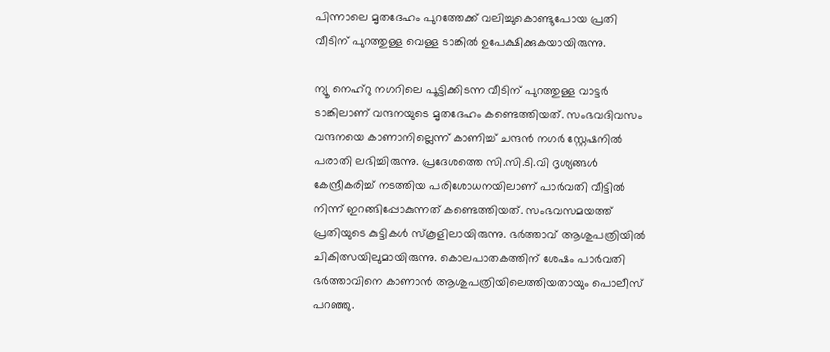പിന്നാലെ മൃതദേഹം പുറത്തേക്ക് വലിച്ചുകൊണ്ടുപോയ പ്രതി വീടിന് പുറത്തുള്ള വെള്ള ടാങ്കിൽ ഉപേക്ഷിക്കുകയായിരുന്നു.

ന്യൂ നെഹ്‌റു നഗറിലെ പൂട്ടിക്കിടന്ന വീടിന് പുറത്തുള്ള വാട്ടർ ടാങ്കിലാണ് വന്ദനയുടെ മൃതദേഹം കണ്ടെത്തിയത്. സംഭവദിവസം വന്ദനയെ കാണാനില്ലെന്ന് കാണിച്ച് ചന്ദൻ നഗർ സ്റ്റേഷനിൽ പരാതി ലഭിച്ചിരുന്നു. പ്രദേശത്തെ സി.സി.ടി.വി ദൃശ്യങ്ങൾ കേന്ദ്രീകരിച്ച് നടത്തിയ പരിശോധനയിലാണ് പാർവതി വീട്ടിൽ നിന്ന് ഇറങ്ങിപ്പോകുന്നത് കണ്ടെത്തിയത്. സംഭവസമയത്ത് പ്രതിയുടെ കുട്ടികൾ സ്കൂളിലായിരുന്നു. ഭർത്താവ് ആശുപത്രിയിൽ ചികിത്സയിലുമായിരുന്നു. കൊലപാതകത്തിന് ശേഷം പാർവതി ഭർത്താവിനെ കാണാൻ ആശുപത്രിയിലെത്തിയതായും പൊലീസ് പറഞ്ഞു.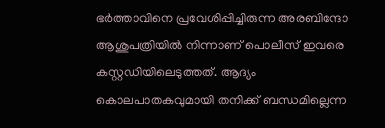ഭർത്താവിനെ പ്രവേശിപ്പിച്ചിരുന്ന അരബിന്ദോ ആശുപത്രിയിൽ നിന്നാണ് പൊലീസ് ഇവരെ കസ്റ്റഡിയിലെടുത്തത്. ആദ്യം കൊലപാതകവുമായി തനിക്ക് ബന്ധമില്ലെന്ന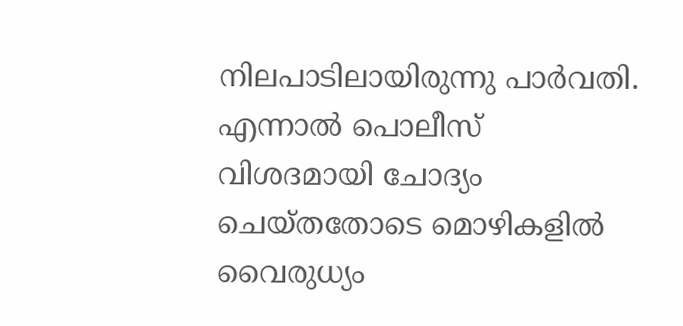നിലപാടിലായിരുന്നു പാർവതി. എന്നാൽ പൊലീസ് വിശദമായി ചോദ്യം ചെയ്തതോടെ മൊഴികളിൽ വൈരുധ്യം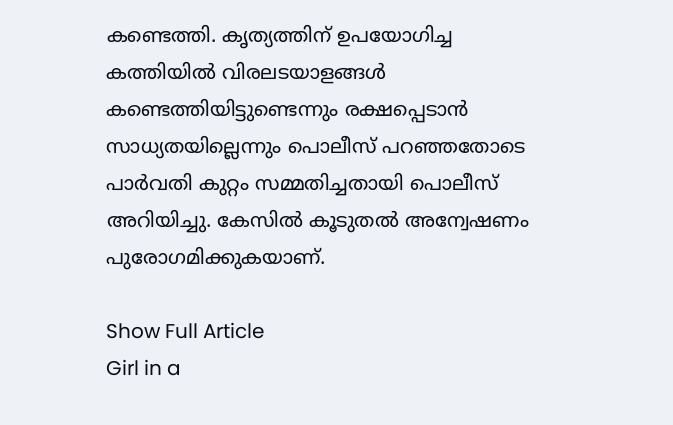കണ്ടെത്തി. കൃത്യത്തിന് ഉപയോഗിച്ച കത്തിയിൽ വിരലടയാളങ്ങൾ കണ്ടെത്തിയിട്ടുണ്ടെന്നും രക്ഷപ്പെടാൻ സാധ്യതയില്ലെന്നും പൊലീസ് പറഞ്ഞതോടെ പാർവതി കുറ്റം സമ്മതിച്ചതായി പൊലീസ് അറിയിച്ചു. കേസിൽ കൂടുതൽ അന്വേഷണം പുരോഗമിക്കുകയാണ്.

Show Full Article
Girl in a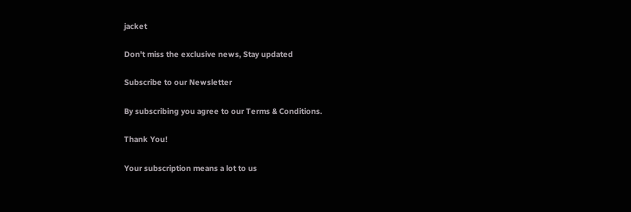jacket

Don't miss the exclusive news, Stay updated

Subscribe to our Newsletter

By subscribing you agree to our Terms & Conditions.

Thank You!

Your subscription means a lot to us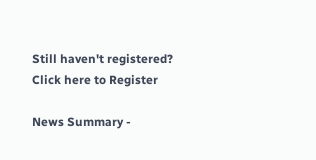Still haven't registered? Click here to Register

News Summary -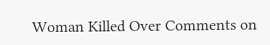Woman Killed Over Comments on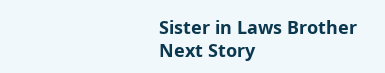Sister in Laws Brother
Next Story